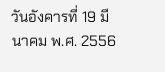วันอังคารที่ 19 มีนาคม พ.ศ. 2556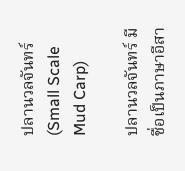ปลานวลจันทร์ (Small Scale Mud Carp)

ปลานวลจันทร์ มีชื่อเป็นภาษาอีสา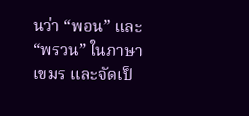นว่า “พอน” และ “พรวน” ในภาษาเขมร และจัดเป็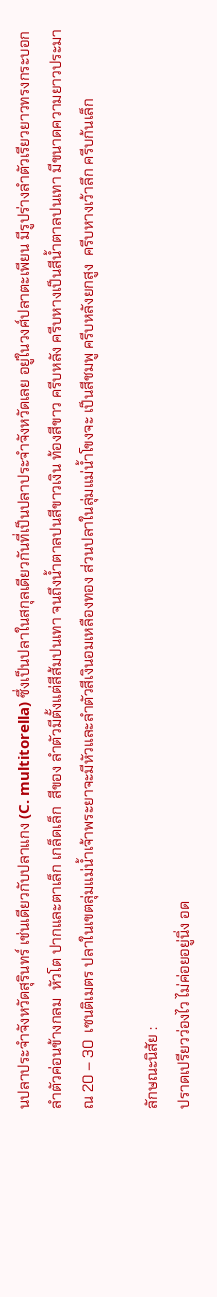นปลาประจำจังหวัดสุรินทร์ เช่นเดียวกับปลาแกง (C. multitorella) ซึ่งเป็นปลาในสกุลเดียวกันที่เป็นปลาประจำจังหวัดเลย อยู่ในวงศ์ปลาตะเพียน มีรูปร่างลำตัวเรียวยาวทรงกระบอก  ลำตัวค่อนข้างกลม  หัวโต ปากและตาเล็ก เกล็ดเล็ก  สีของ ลำตัวมีตั้งแต่สีส้มปนเทา จนถึงน้ำตาลปนสีขาวเงิน ท้องสีขาว ครีบหลัง ครีบหางเป็นสีน้ำตาลปนเทา มีขนาดความยาวประมาณ 20 – 30  เซนติเมตร ปลาในเขตลุ่มแม่น้ำเจ้าพระยาจะมีหัวและลำตัวสีเงินอมเหลืองทอง ส่วนปลาในลุ่มแม่น้ำโขงจะ เป็นสีชมพู ครีบหลังยกสูง  ครีบหางเว้าลึก ครีบก้นเล็ก

ลักษณะนิสัย :
ปราดเปรียวว่องไว ไม่ค่อยอยู่นิ่ง อด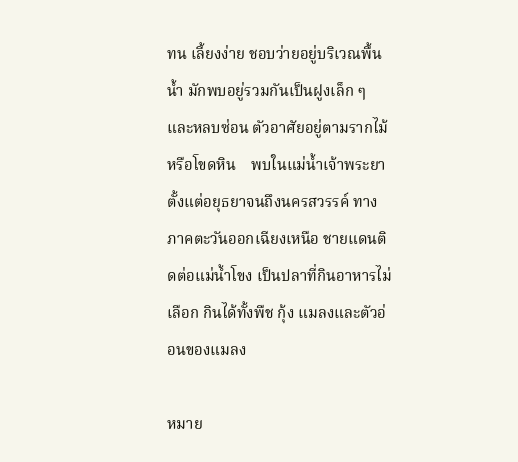ทน เลี้ยงง่าย ชอบว่ายอยู่บริเวณพื้นน้ำ มักพบอยู่รวมกันเป็นฝูงเล็ก ๆ และหลบซ่อน ตัวอาศัยอยู่ตามรากไม้หรือโขดหิน    พบในแม่น้ำเจ้าพระยาตั้งแต่อยุธยาจนถึงนครสวรรค์ ทางภาคตะวันออกเฉียงเหนือ ชายแดนติดต่อแม่น้ำโขง เป็นปลาที่กินอาหารไม่เลือก กินได้ทั้งพืช กุ้ง แมลงและตัวอ่อนของแมลง

หมาย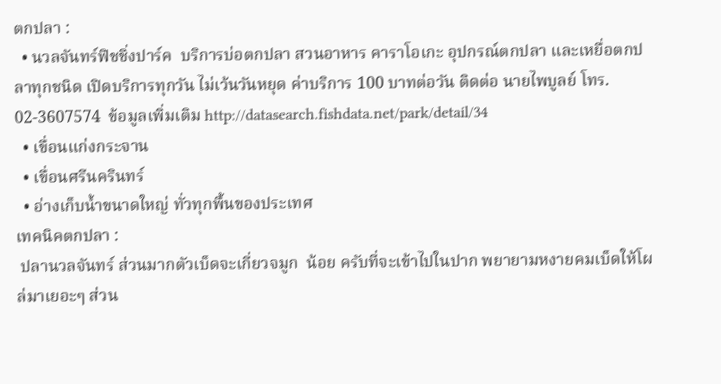ตกปลา :
  • นวลจันทร์ฟิชชิ่งปาร์ค  บริการบ่อตกปลา สวนอาหาร คาราโอเกะ อุปกรณ์ตกปลา และเหยื่อตกปลาทุกชนิด เปิดบริการทุกวัน ไม่เว้นวันหยุด ค่าบริการ 100 บาทต่อวัน ติดต่อ นายไพบูลย์ โทร. 02-3607574  ข้อมูลเพิ่มเติม http://datasearch.fishdata.net/park/detail/34
  • เขื่อนแก่งกระจาน
  • เขื่อนศรีนครินทร์
  • อ่างเก็บน้ำขนาดใหญ่ ทั่วทุกพื้นของประเทศ
เทคนิคตกปลา :
 ปลานวลจันทร์ ส่วนมากตัวเบ็ดจะเกี่ยวจมูก  น้อย ครับที่จะเข้าไปในปาก พยายามหงายคมเบ็ดให้โผล่มาเยอะๆ ส่วน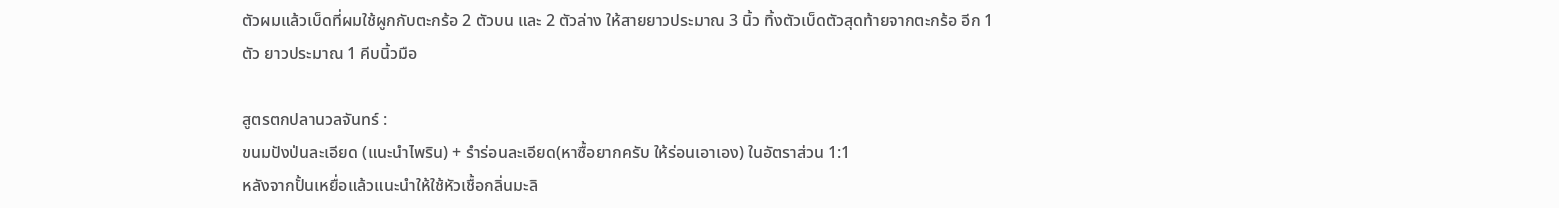ตัวผมแล้วเบ็ดที่ผมใช้ผูกกับตะกร้อ 2 ตัวบน และ 2 ตัวล่าง ให้สายยาวประมาณ 3 นิ้ว ทิ้งตัวเบ็ดตัวสุดท้ายจากตะกร้อ อีก 1 ตัว ยาวประมาณ 1 คีบนิ้วมือ

สูตรตกปลานวลจันทร์ :
ขนมปังป่นละเอียด (แนะนำไพริน) + รำร่อนละเอียด(หาซื้อยากครับ ให้ร่อนเอาเอง) ในอัตราส่วน 1:1
หลังจากปั้นเหยื่อแล้วแนะนำให้ใช้หัวเชื้อกลิ่นมะลิ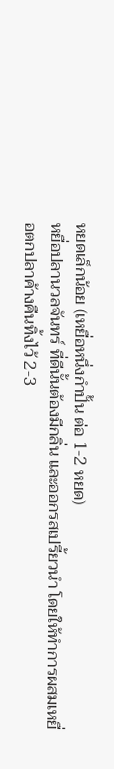หยดเล็กน้อย (เหยื่อหนึ่งกำปั้น ต่อ 1-2 หยด)
หยื่อปลานวลจันทร์ ที่ดีนั้นต้องมีกลิ่น และออกรสเปรี้ยวนำ โดยให้ทำการผสมเหยื่อตกปลาค้างคืนทิ้งไว้ 2-3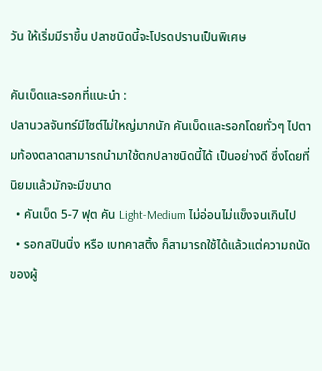วัน ให้เริ่มมีราขึ้น ปลาชนิดนี้จะโปรดปรานเป็นพิเศษ

คันเบ็ดและรอกที่แนะนำ :
ปลานวลจันทร์มีไซต์ไม่ใหญ่มากนัก คันเบ็ดและรอกโดยทั่วๆ ไปตามท้องตลาดสามารถนำมาใช้ตกปลาชนิดนี้ได้ เป็นอย่างดี ซึ่งโดยที่นิยมแล้วมักจะมีขนาด
  • คันเบ็ด 5-7 ฟุต คัน Light-Medium ไม่อ่อนไม่แข็งจนเกินไป
  • รอกสปินนิ่ง หรือ เบทคาสติ้ง ก็สามารถใช้ได้แล้วแต่ความถนัดของผู้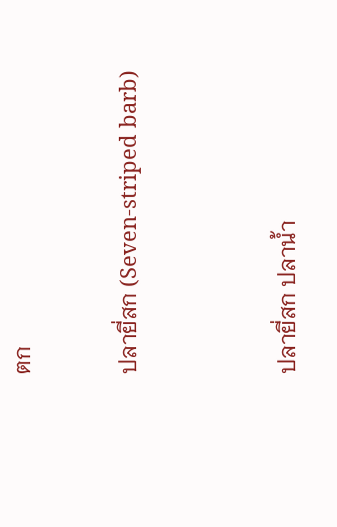ตก

ปลายี่สก (Seven-striped barb)


ปลายี่สก ปลาน้ำ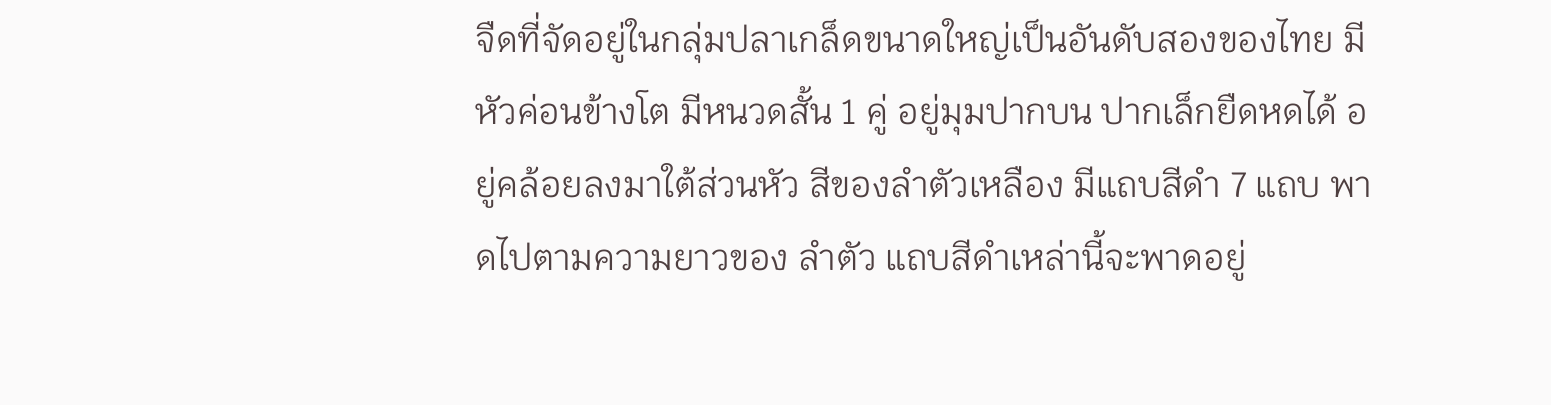จืดที่จัดอยู่ในกลุ่มปลาเกล็ดขนาดใหญ่เป็นอันดับสองของไทย มีหัวค่อนข้างโต มีหนวดสั้น 1 คู่ อยู่มุมปากบน ปากเล็กยืดหดได้ อยู่คล้อยลงมาใต้ส่วนหัว สีของลำตัวเหลือง มีแถบสีดำ 7 แถบ พาดไปตามความยาวของ ลำตัว แถบสีดำเหล่านี้จะพาดอยู่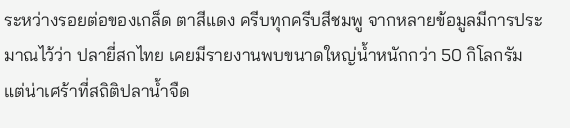ระหว่างรอยต่อของเกล็ด ตาสีแดง ครีบทุกครีบสีชมพู จากหลายข้อมูลมีการประมาณไว้ว่า ปลายี่สกไทย เคยมีรายงานพบขนาดใหญ่น้ำหนักกว่า 50 กิโลกรัม แต่น่าเศร้าที่สถิติปลาน้ำจืด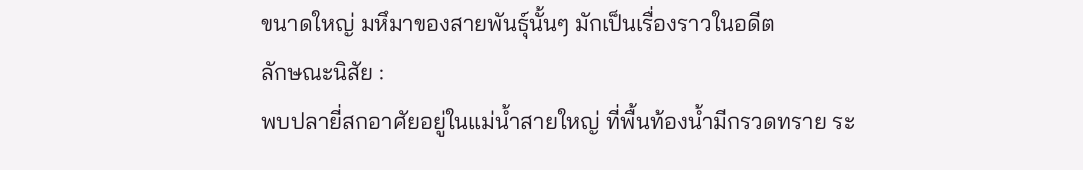ขนาดใหญ่ มหึมาของสายพันธุ์นั้นๆ มักเป็นเรื่องราวในอดีต
ลักษณะนิสัย :
พบปลายี่สกอาศัยอยู่ในแม่น้ำสายใหญ่ ที่พื้นท้องน้ำมีกรวดทราย ระ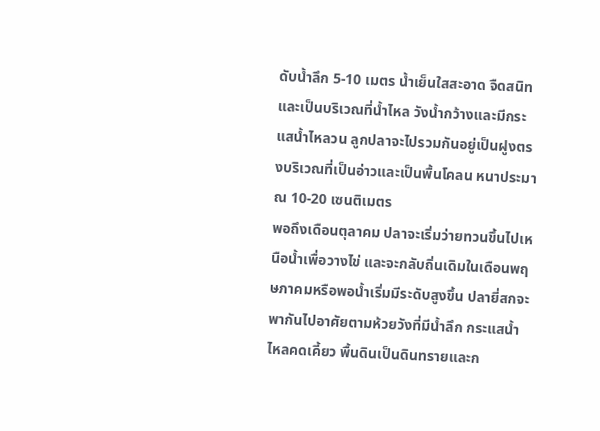ดับน้ำลึก 5-10 เมตร น้ำเย็นใสสะอาด จืดสนิทและเป็นบริเวณที่น้ำไหล วังน้ำกว้างและมีกระแสน้ำไหลวน ลูกปลาจะไปรวมกันอยู่เป็นฝูงตรงบริเวณที่เป็นอ่าวและเป็นพื้นโคลน หนาประมาณ 10-20 เซนติเมตร
พอถึงเดือนตุลาคม ปลาจะเริ่มว่ายทวนขึ้นไปเหนือน้ำเพื่อวางไข่ และจะกลับถิ่นเดิมในเดือนพฤษภาคมหรือพอน้ำเริ่มมีระดับสูงขึ้น ปลายี่สกจะพากันไปอาศัยตามห้วยวังที่มีน้ำลึก กระแสน้ำไหลคดเคี้ยว พื้นดินเป็นดินทรายและก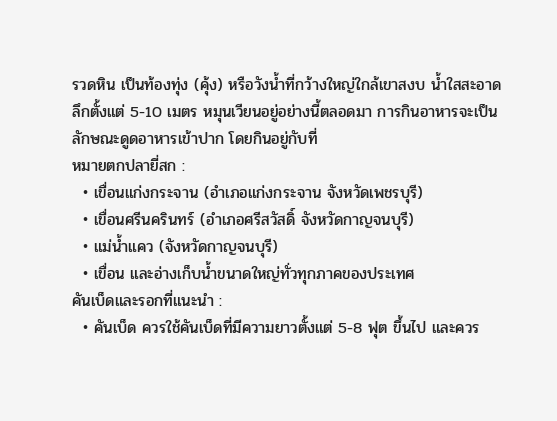รวดหิน เป็นท้องทุ่ง (คุ้ง) หรือวังน้ำที่กว้างใหญ่ใกล้เขาสงบ น้ำใสสะอาด ลึกตั้งแต่ 5-10 เมตร หมุนเวียนอยู่อย่างนี้ตลอดมา การกินอาหารจะเป็นลักษณะดูดอาหารเข้าปาก โดยกินอยู่กับที่
หมายตกปลายี่สก :
  • เขื่อนแก่งกระจาน (อำเภอแก่งกระจาน จังหวัดเพชรบุรี)
  • เขื่อนศรีนครินทร์ (อำเภอศรีสวัสดิ์ จังหวัดกาญจนบุรี)
  • แม่น้ำแคว (จังหวัดกาญจนบุรี)
  • เขื่อน และอ่างเก็บน้ำขนาดใหญ่ทั่วทุกภาคของประเทศ
คันเบ็ดและรอกที่แนะนำ :
  • คันเบ็ด ควรใช้คันเบ็ดที่มีความยาวตั้งแต่ 5-8 ฟุต ขึ้นไป และควร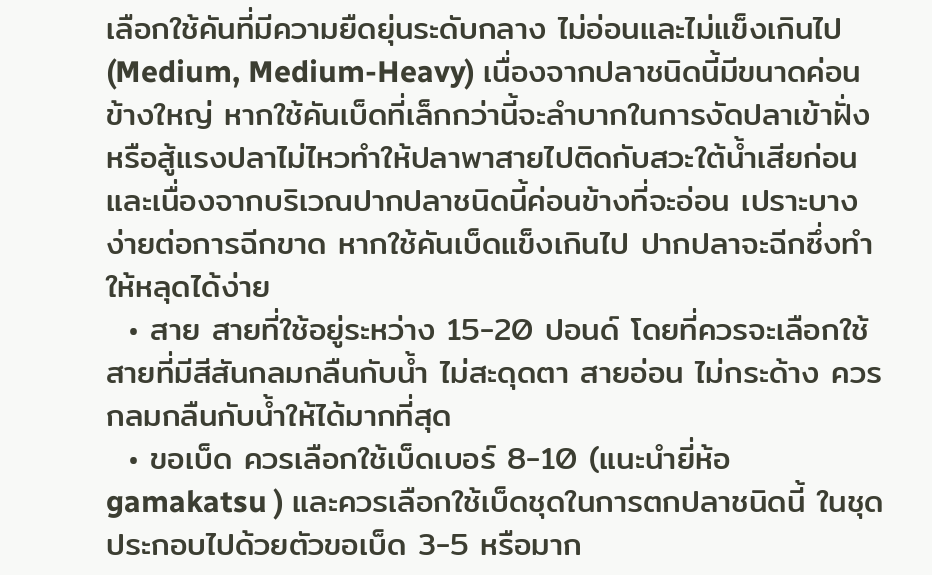เลือกใช้คันที่มีความยืดยุ่นระดับกลาง ไม่อ่อนและไม่แข็งเกินไป (Medium, Medium-Heavy) เนื่องจากปลาชนิดนี้มีขนาดค่อนข้างใหญ่ หากใช้คันเบ็ดที่เล็กกว่านี้จะลำบากในการงัดปลาเข้าฝั่ง หรือสู้แรงปลาไม่ไหวทำให้ปลาพาสายไปติดกับสวะใต้น้ำเสียก่อน และเนื่องจากบริเวณปากปลาชนิดนี้ค่อนข้างที่จะอ่อน เปราะบาง ง่ายต่อการฉีกขาด หากใช้คันเบ็ดแข็งเกินไป ปากปลาจะฉีกซึ่งทำให้หลุดได้ง่าย
  • สาย สายที่ใช้อยู่ระหว่าง 15-20 ปอนด์ โดยที่ควรจะเลือกใช้สายที่มีสีสันกลมกลืนกับน้ำ ไม่สะดุดตา สายอ่อน ไม่กระด้าง ควรกลมกลืนกับน้ำให้ได้มากที่สุด
  • ขอเบ็ด ควรเลือกใช้เบ็ดเบอร์ 8-10 (แนะนำยี่ห้อ gamakatsu ) และควรเลือกใช้เบ็ดชุดในการตกปลาชนิดนี้ ในชุดประกอบไปด้วยตัวขอเบ็ด 3-5 หรือมาก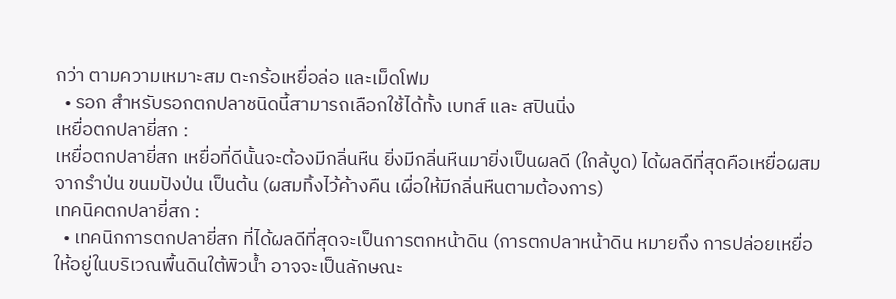กว่า ตามความเหมาะสม ตะกร้อเหยื่อล่อ และเม็ดโฟม
  • รอก สำหรับรอกตกปลาชนิดนี้สามารถเลือกใช้ได้ทั้ง เบทส์ และ สปินนิ่ง
เหยื่อตกปลายี่สก :
เหยื่อตกปลายี่สก เหยื่อที่ดีนั้นจะต้องมีกลิ่นหืน ยิ่งมีกลิ่นหืนมายิ่งเป็นผลดี (ใกล้บูด) ได้ผลดีที่สุดคือเหยื่อผสมจากรำป่น ขนมปังป่น เป็นต้น (ผสมทิ้งไว้ค้างคืน เผื่อให้มีกลิ่นหืนตามต้องการ)
เทคนิคตกปลายี่สก :
  • เทคนิกการตกปลายี่สก ที่ได้ผลดีที่สุดจะเป็นการตกหน้าดิน (การตกปลาหน้าดิน หมายถึง การปล่อยเหยื่อให้อยู่ในบริเวณพื้นดินใต้พิวน้ำ อาจจะเป็นลักษณะ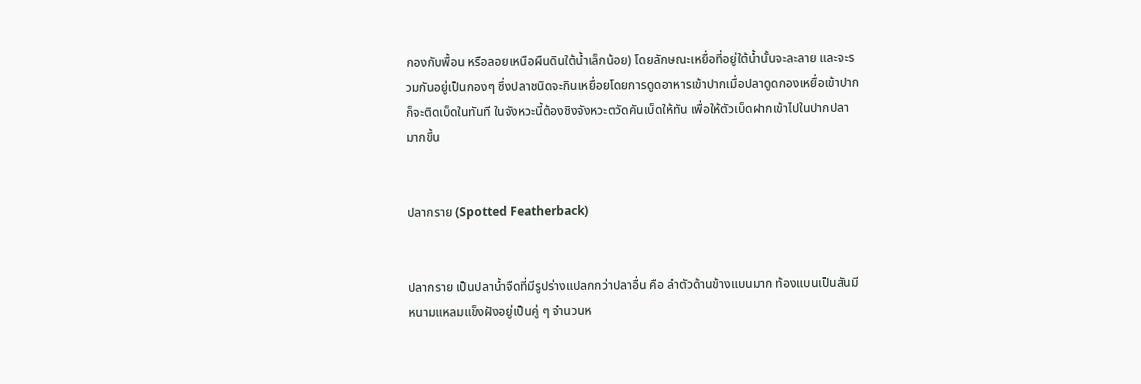กองกับพื้อน หรือลอยเหนือผืนดินใต้น้ำเล็กน้อย) โดยลักษณะเหยื่อที่อยู่ใต้น้ำนั้นจะละลาย และจะรวมกันอยู่เป็นกองๆ ซึ่งปลาชนิดจะกินเหยื่อยโดยการดูดอาหารเข้าปากเมื่อปลาดูดกองเหยื่อเข้าปาก ก็จะติดเบ็ดในทันที ในจังหวะนี้ต้องชิงจังหวะตวัดคันเบ็ดให้ทัน เพื่อให้ตัวเบ็ดฝากเข้าไปในปากปลามากขึ้น


ปลากราย (Spotted Featherback)


ปลากราย เป็นปลาน้ำจืดที่มีรูปร่างแปลกกว่าปลาอื่น คือ ลำตัวด้านข้างแบนมาก ท้องแบนเป็นสันมีหนามแหลมแข็งฝังอยู่เป็นคู่ ๆ จำนวนห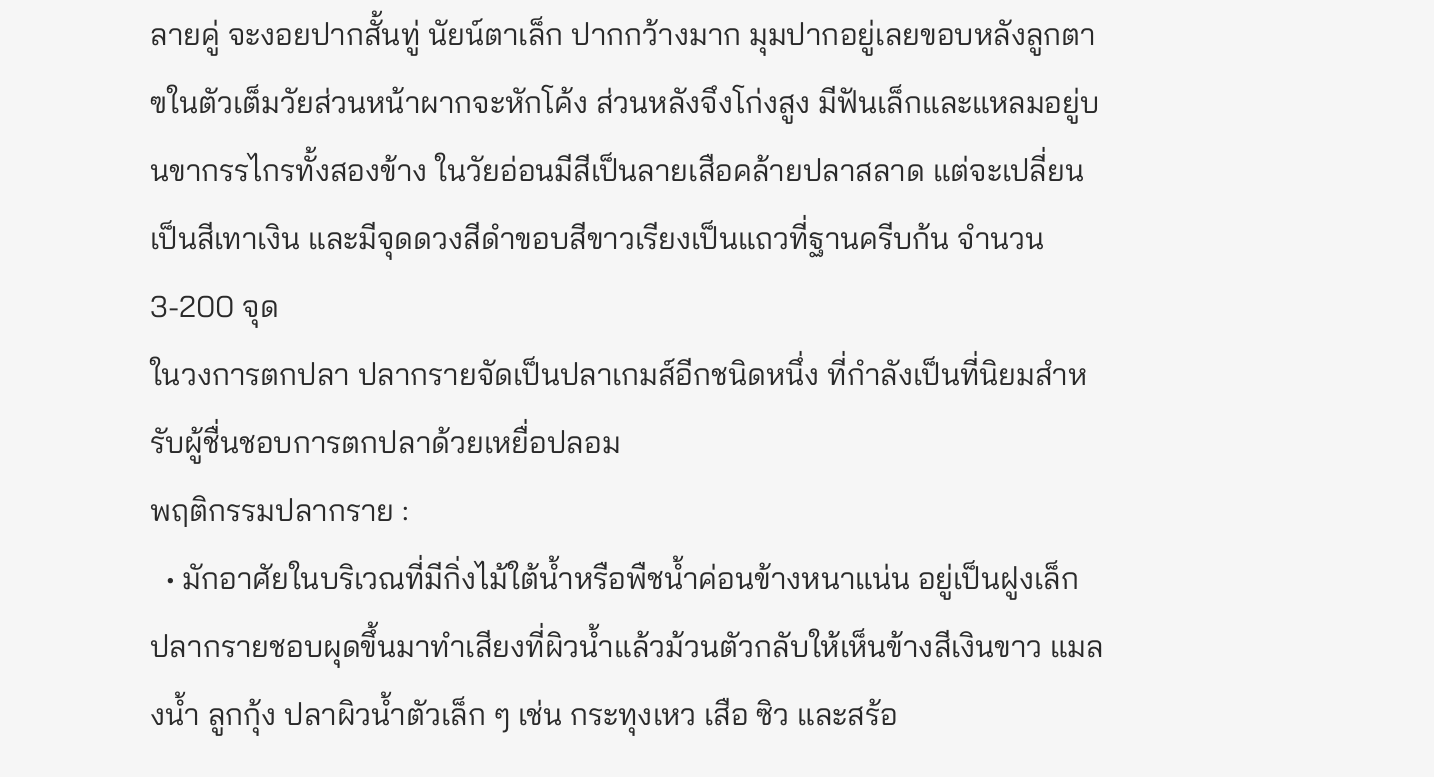ลายคู่ จะงอยปากสั้นทู่ นัยน์ตาเล็ก ปากกว้างมาก มุมปากอยู่เลยขอบหลังลูกตา ฃในตัวเต็มวัยส่วนหน้าผากจะหักโค้ง ส่วนหลังจึงโก่งสูง มีฟันเล็กและแหลมอยู่บนขากรรไกรทั้งสองข้าง ในวัยอ่อนมีสีเป็นลายเสือคล้ายปลาสลาด แต่จะเปลี่ยนเป็นสีเทาเงิน และมีจุดดวงสีดำขอบสีขาวเรียงเป็นแถวที่ฐานครีบก้น จำนวน 3-200 จุด
ในวงการตกปลา ปลากรายจัดเป็นปลาเกมส์อีกชนิดหนึ่ง ที่กำลังเป็นที่นิยมสำหรับผู้ชื่นชอบการตกปลาด้วยเหยื่อปลอม
พฤติกรรมปลากราย :
  • มักอาศัยในบริเวณที่มีกิ่งไม้ใต้น้ำหรือพืชน้ำค่อนข้างหนาแน่น อยู่เป็นฝูงเล็ก ปลากรายชอบผุดขึ้นมาทำเสียงที่ผิวน้ำแล้วม้วนตัวกลับให้เห็นข้างสีเงินขาว แมลงน้ำ ลูกกุ้ง ปลาผิวน้ำตัวเล็ก ๆ เช่น กระทุงเหว เสือ ซิว และสร้อ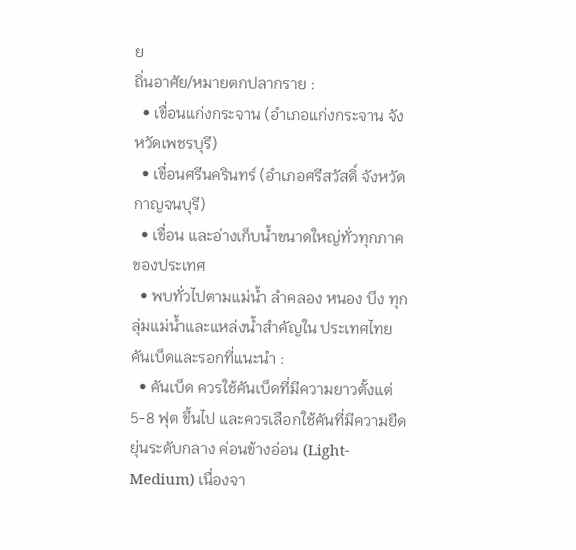ย
ถิ่นอาศัย/หมายตกปลากราย :
  • เขื่อนแก่งกระจาน (อำเภอแก่งกระจาน จังหวัดเพชรบุรี)
  • เขื่อนศรีนครินทร์ (อำเภอศรีสวัสดิ์ จังหวัดกาญจนบุรี)
  • เขื่อน และอ่างเก็บน้ำขนาดใหญ่ทั่วทุกภาคของประเทศ
  • พบทั่วไปตามแม่น้ำ ลำคลอง หนอง บึง ทุกลุ่มแม่น้ำและแหล่งน้ำสำคัญใน ประเทศไทย
คันเบ็ดและรอกที่แนะนำ :
  • คันเบ็ด ควรใช้คันเบ็ดที่มีความยาวตั้งแต่ 5-8 ฟุต ขึ้นไป และควรเลือกใช้คันที่มีความยืดยุ่นระดับกลาง ค่อนข้างอ่อน (Light-Medium) เนื่องจา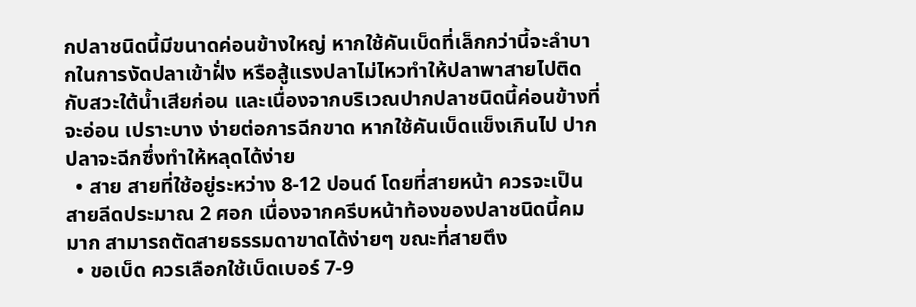กปลาชนิดนี้มีขนาดค่อนข้างใหญ่ หากใช้คันเบ็ดที่เล็กกว่านี้จะลำบากในการงัดปลาเข้าฝั่ง หรือสู้แรงปลาไม่ไหวทำให้ปลาพาสายไปติดกับสวะใต้น้ำเสียก่อน และเนื่องจากบริเวณปากปลาชนิดนี้ค่อนข้างที่จะอ่อน เปราะบาง ง่ายต่อการฉีกขาด หากใช้คันเบ็ดแข็งเกินไป ปากปลาจะฉีกซึ่งทำให้หลุดได้ง่าย
  • สาย สายที่ใช้อยู่ระหว่าง 8-12 ปอนด์ โดยที่สายหน้า ควรจะเป็นสายลีดประมาณ 2 ศอก เนื่องจากครีบหน้าท้องของปลาชนิดนี้คมมาก สามารถตัดสายธรรมดาขาดได้ง่ายๆ ขณะที่สายตึง
  • ขอเบ็ด ควรเลือกใช้เบ็ดเบอร์ 7-9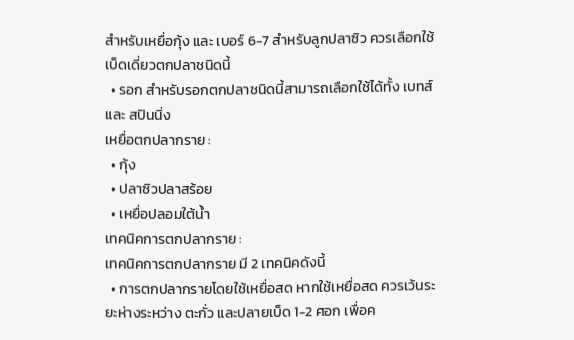สำหรับเหยื่อกุ้ง และ เบอร์ 6-7 สำหรับลูกปลาซิว ควรเลือกใช้เบ็ดเดี่ยวตกปลาชนิดนี้
  • รอก สำหรับรอกตกปลาชนิดนี้สามารถเลือกใช้ได้ทั้ง เบทส์ และ สปินนิ่ง
เหยื่อตกปลากราย :
  • กุ้ง
  • ปลาซิวปลาสร้อย
  • เหยื่อปลอมใต้น้ำ
เทคนิคการตกปลากราย :
เทคนิคการตกปลากราย มี 2 เทคนิคดังนี้
  • การตกปลากรายโดยใช้เหยื่อสด หากใช้เหยื่อสด ควรเว้นระยะห่างระหว่าง ตะกั่ว และปลายเบ็ด 1-2 ศอก เพื่อค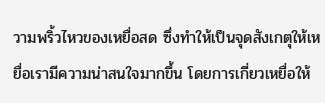วามพริ้วไหวของเหยื่อสด ซึ่งทำให้เป็นจุดสังเกตุให้เหยื่อเรามีความน่าสนใจมากขึ้น โดยการเกี่ยวเหยื่อให้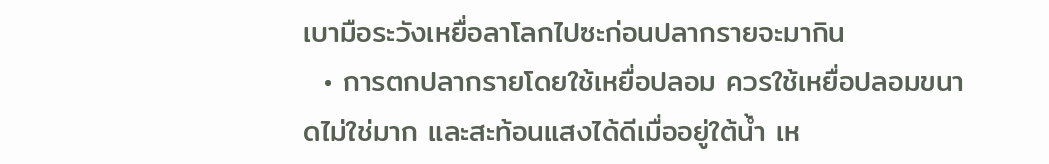เบามือระวังเหยื่อลาโลกไปซะก่อนปลากรายจะมากิน
  • การตกปลากรายโดยใช้เหยื่อปลอม ควรใช้เหยื่อปลอมขนาดไม่ใช่มาก และสะท้อนแสงได้ดีเมื่ออยู่ใต้น้ำ เห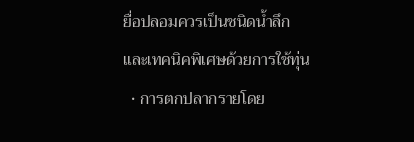ยื่อปลอมควรเป็นชนิดน้ำลึก
และเทคนิคพิเศษด้วยการใช้ทุ่น
  • การตกปลากรายโดย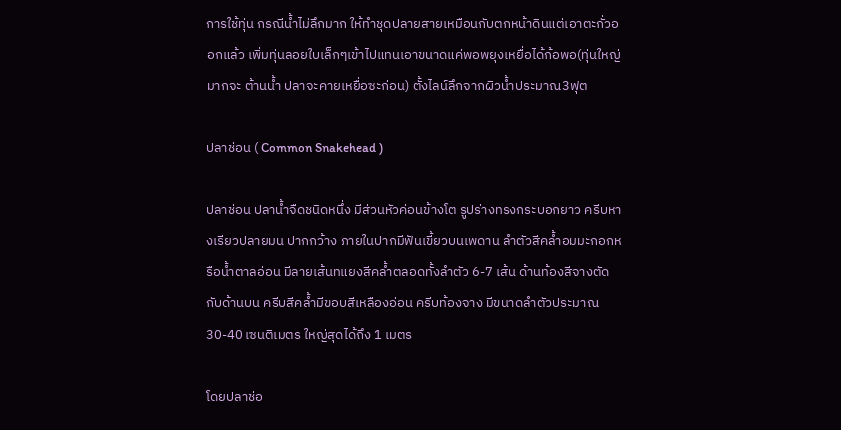การใช้ทุ่น กรณีน้ำไม่ลึกมาก ให้ทำชุดปลายสายเหมือนกับตกหน้าดินแต่เอาตะกั่วออกแล้ว เพิ่มทุ่นลอยใบเล็กๆเข้าไปแทนเอาขนาดแค่พอพยุงเหยื่อได้ก้อพอ(ทุ่นใหญ่มากจะ ต้านน้ำ ปลาจะคายเหยื่อซะก่อน) ตั้งไลน์ลึกจากผิวน้ำประมาณ3ฟุต

ปลาช่อน ( Common Snakehead )

ปลาช่อน ปลาน้ำจืดชนิดหนึ่ง มีส่วนหัวค่อนข้างโต รูปร่างทรงกระบอกยาว ครีบหางเรียวปลายมน ปากกว้าง ภายในปากมีฟันเขี้ยวบนเพดาน ลำตัวสีคล้ำอมมะกอกหรือน้ำตาลอ่อน มีลายเส้นทแยงสีคล้ำตลอดทั้งลำตัว 6-7 เส้น ด้านท้องสีจางตัดกับด้านบน ครีบสีคล้ำมีขอบสีเหลืองอ่อน ครีบท้องจาง มีขนาดลำตัวประมาณ 30-40 เซนติเมตร ใหญ่สุดได้ถึง 1 เมตร

โดยปลาช่อ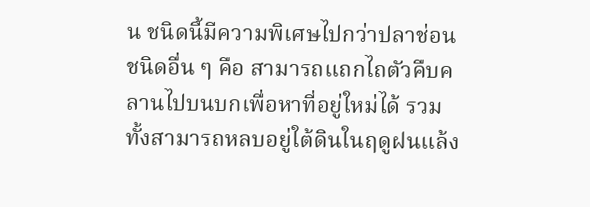น ชนิดนี้มีความพิเศษไปกว่าปลาช่อนชนิดอื่น ๆ คือ สามารถแถกไถตัวคืบคลานไปบนบกเพื่อหาที่อยู่ใหม่ได้ รวมทั้งสามารถหลบอยู่ใต้ดินในฤดูฝนแล้ง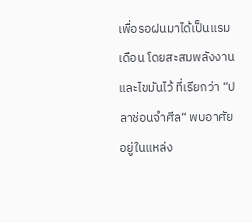เพื่อรอฝนมาได้เป็นแรมเดือน โดยสะสมพลังงานและไขมันไว้ ที่เรียกว่า “ปลาช่อนจำศีล“ พบอาศัยอยู่ในแหล่ง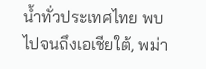น้ำทั่วประเทศไทย พบไปจนถึงเอเชียใต้, พม่า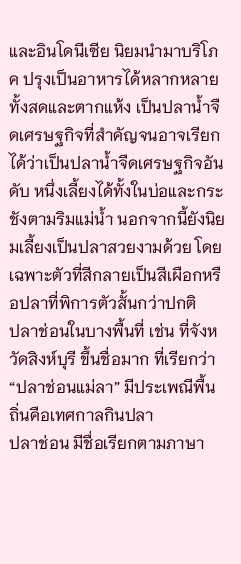และอินโดนีเซีย นิยมนำมาบริโภค ปรุงเป็นอาหารได้หลากหลายทั้งสดและตากแห้ง เป็นปลาน้ำจืดเศรษฐกิจที่สำคัญจนอาจเรียกได้ว่าเป็นปลาน้ำจืดเศรษฐกิจอันดับ หนึ่งเลี้ยงได้ทั้งในบ่อและกระชังตามริมแม่น้ำ นอกจากนี้ยังนิยมเลี้ยงเป็นปลาสวยงามด้วย โดยเฉพาะตัวที่สีกลายเป็นสีเผือกหรือปลาที่พิการตัวสั้นกว่าปกติ
ปลาช่อนในบางพื้นที่ เช่น ที่จังหวัดสิงห์บุรี ขึ้นชื่อมาก ที่เรียกว่า “ปลาช่อนแม่ลา” มีประเพณีพื้นถิ่นคือเทศกาลกินปลา
ปลาช่อน มีชื่อเรียกตามภาษา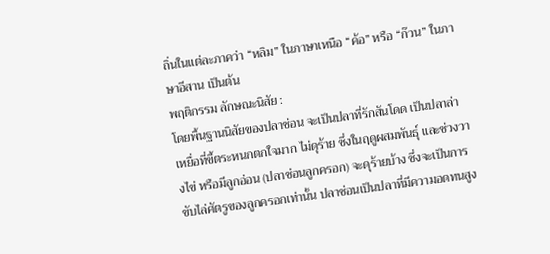ถิ่นในแต่ละภาคว่า “หลิม” ในภาษาเหนือ “ค้อ” หรือ “ก๊วน” ในภาษาอีสาน เป็นต้น
พฤติกรรม ลักษณะนิสัย :
โดยพื้นฐานนิสัยของปลาช่อน จะเป็นปลาที่รักสันโดด เป็นปลาล่าเหยื่อที่ขี้ตระหนกตกใจมาก ไม่ดุร้าย ซึ่งในฤดูผสมพันธุ์ และช่วงวางไข่ หรือมีลูกอ่อน (ปลาช่อนลูกครอก) จะดุร้ายบ้าง ซึ่งจะเป็นการขับไล่ศัตรูของลูกครอกเท่านั้น ปลาช่อนเป็นปลาที่มีความอดทนสูง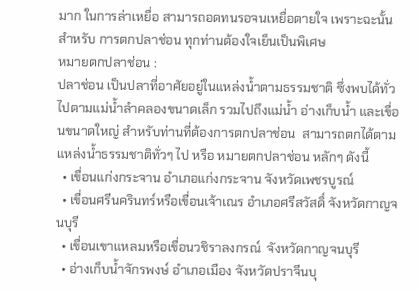มาก ในการล่าเหยื่อ สามารถอดทนรอจนเหยื่อตายใจ เพราะฉะนั้นสำหรับ การตกปลาช่อน ทุกท่านต้องใจเย็นเป็นพิเศษ
หมายตกปลาช่อน :
ปลาช่อน เป็นปลาที่อาศัยอยู่ในแหล่งน้ำตามธรรมชาติ ซึ่งพบได้ทั่วไปตามแม่น้ำลำคลองขนาดเล็ก รวมไปถึงแม่น้ำ อ่างเก็บน้ำ และเขื่อนขนาดใหญ่ สำหรับท่านที่ต้องการตกปลาช่อน  สามารถตกได้ตามแหล่งน้ำธรรมชาติทั่วๆ ไป หรือ หมายตกปลาช่อน หลักๆ ดังนี้
  • เขื่อนแก่งกระจาน อำเภอแก่งกระจาน จังหวัดเพชรบูรณ์
  • เขื่อนศรีนครินทร์หรือเขื่อนเจ้าเณร อำเภอศรีสวัสดิ์ จังหวัดกาญจนบุรี
  • เขื่อนเขาแหลมหรือเขื่อนวชิราลงกรณ์  จังหวัดกาญจนบุรี
  • อ่างเก็บน้ำจักรพงษ์ อำเภอเมือง จังหวัดปราจีนบุ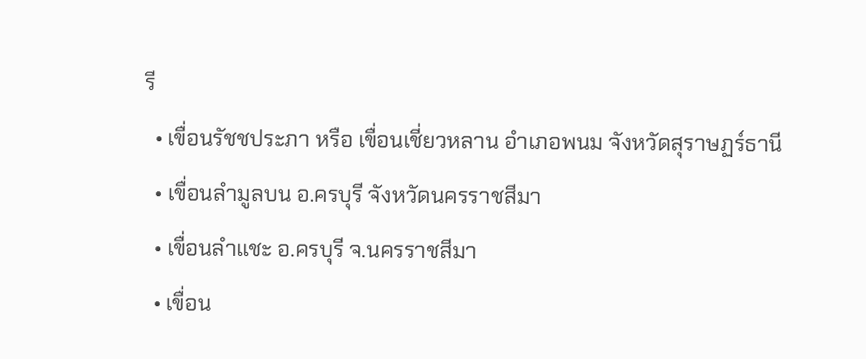รี
  • เขื่อนรัชชประภา หรือ เขื่อนเชี่ยวหลาน อำเภอพนม จังหวัดสุราษฏร์ธานี
  • เขื่อนลำมูลบน อ.ครบุรี จังหวัดนครราชสีมา
  • เขื่อนลำแชะ อ.ครบุรี จ.นครราชสีมา
  • เขื่อน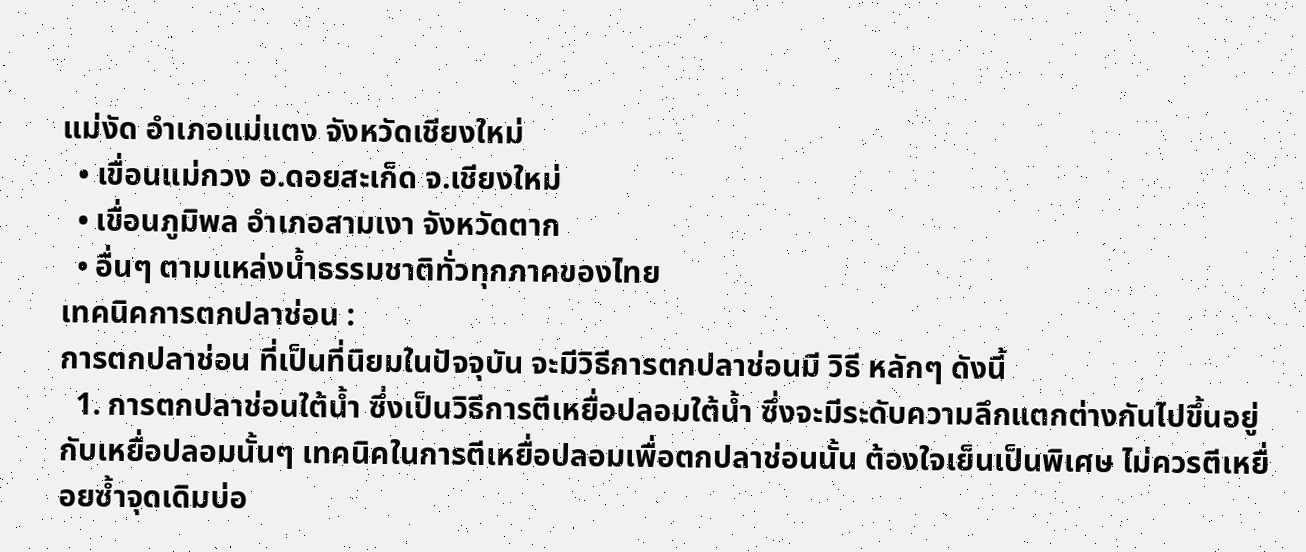แม่งัด อำเภอแม่แตง จังหวัดเชียงใหม่
  • เขื่อนแม่กวง อ.ดอยสะเก็ด จ.เชียงใหม่
  • เขื่อนภูมิพล อำเภอสามเงา จังหวัดตาก
  • อื่นๆ ตามแหล่งน้ำธรรมชาติทั่วทุกภาคของไทย
เทคนิคการตกปลาช่อน :
การตกปลาช่อน ที่เป็นที่นิยมในปัจจุบัน จะมีวิธีการตกปลาช่อนมี วิธี หลักๆ ดังนี้
  1. การตกปลาช่อนใต้น้ำ ซึ่งเป็นวิธีการตีเหยื่อปลอมใต้น้ำ ซึ่งจะมีระดับความลึกแตกต่างกันไปขึ้นอยู่กับเหยื่อปลอมนั้นๆ เทคนิคในการตีเหยื่อปลอมเพื่อตกปลาช่อนนั้น ต้องใจเย็นเป็นพิเศษ ไม่ควรตีเหยื่อยซ้ำจุดเดิมบ่อ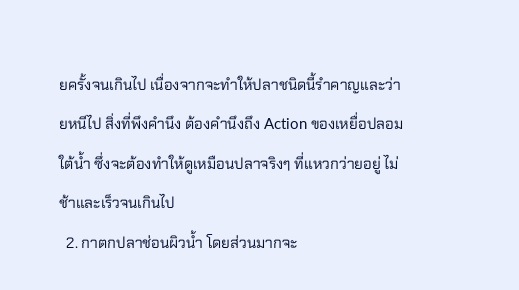ยครั้งจนเกินไป เนื่องจากจะทำให้ปลาชนิดนี้รำคาญและว่ายหนีไป สิ่งที่พึงคำนึง ต้องคำนึงถึง Action ของเหยื่อปลอมใต้น้ำ ซึ่งจะต้องทำให้ดูเหมือนปลาจริงๆ ที่แหวกว่ายอยู่ ไม่ช้าและเร็วจนเกินไป
  2. กาตกปลาช่อนผิวน้ำ โดยส่วนมากจะ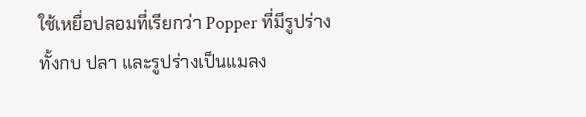ใช้เหยื่อปลอมที่เรียกว่า Popper ที่มีรูปร่างทั้งกบ ปลา และรูปร่างเป็นแมลง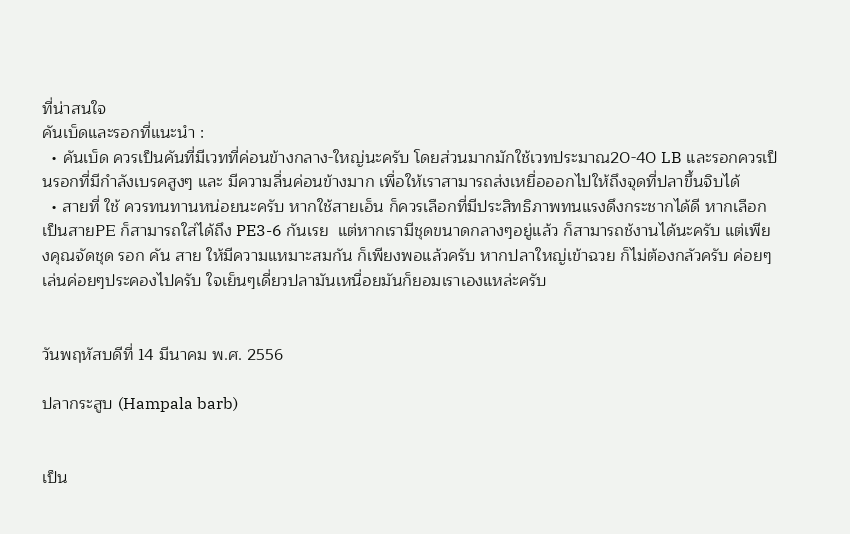ที่น่าสนใจ
คันเบ็ดและรอกที่แนะนำ :
  • คันเบ็ด ควรเป็นคันที่มีเวทที่ค่อนข้างกลาง-ใหญ่นะครับ โดยส่วนมากมักใช้เวทประมาณ20-40 LB และรอกควรเป็นรอกที่มีกำลังเบรคสูงๆ และ มีความลื่นค่อนข้างมาก เพื่อให้เราสามารถส่งเหยื่อออกไปให้ถึงจุดที่ปลาขึ้นจิบได้
  • สายที่ ใช้ ควรทนทานหน่อยนะครับ หากใช้สายเอ็น ก็ควรเลือกที่มีประสิทธิภาพทนแรงดึงกระชากได้ดี หากเลือกเป็นสายPE ก็สามารถใส่ได้ถึง PE3-6 กันเรย  แต่หากเรามีชุดขนาดกลางๆอยู่แล้ว ก็สามารถช้งานได้นะครับ แต่เพียงคุณจัดชุด รอก คัน สาย ให้มีความแหมาะสมกัน ก็เพียงพอแล้วครับ หากปลาใหญ่เข้าฉวย ก็ไม่ต้องกลัวครับ ค่อยๆเล่นค่อยๆประคองไปครับ ใจเย็นๆเดี่ยวปลามันเหนื่อยมันก็ยอมเราเองแหล่ะครับ


วันพฤหัสบดีที่ 14 มีนาคม พ.ศ. 2556

ปลากระสูบ (Hampala barb)


เป็น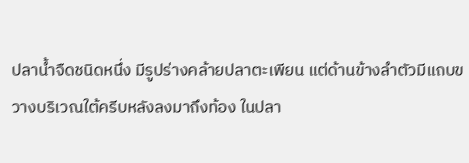ปลาน้ำจืดชนิดหนึ่ง มีรูปร่างคล้ายปลาตะเพียน แต่ด้านข้างลำตัวมีแถบขวางบริเวณใต้ครีบหลังลงมาถึงท้อง ในปลา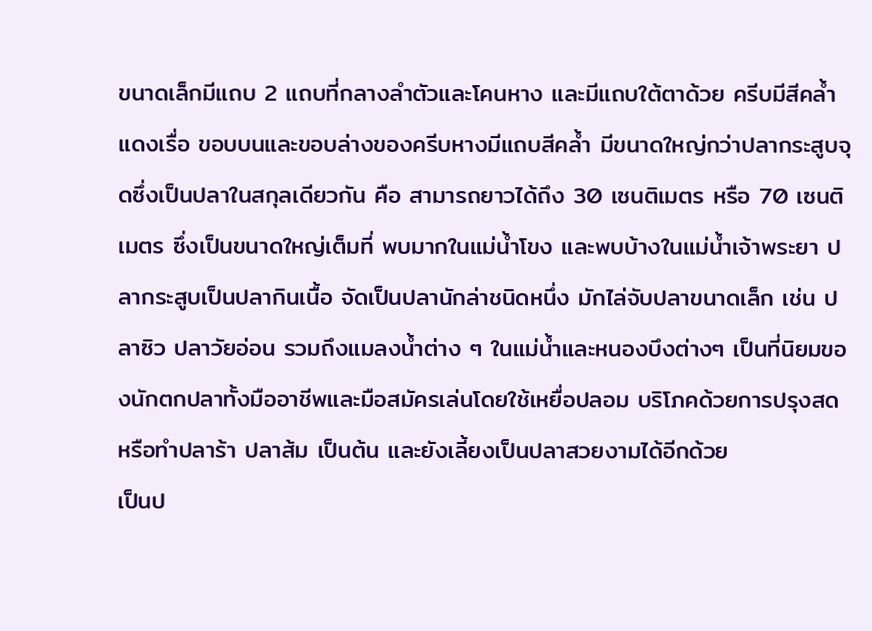ขนาดเล็กมีแถบ 2 แถบที่กลางลำตัวและโคนหาง และมีแถบใต้ตาด้วย ครีบมีสีคล้ำแดงเรื่อ ขอบบนและขอบล่างของครีบหางมีแถบสีคล้ำ มีขนาดใหญ่กว่าปลากระสูบจุดซึ่งเป็นปลาในสกุลเดียวกัน คือ สามารถยาวได้ถึง 30 เซนติเมตร หรือ 70 เซนติเมตร ซึ่งเป็นขนาดใหญ่เต็มที่ พบมากในแม่น้ำโขง และพบบ้างในแม่น้ำเจ้าพระยา ปลากระสูบเป็นปลากินเนื้อ จัดเป็นปลานักล่าชนิดหนึ่ง มักไล่จับปลาขนาดเล็ก เช่น ปลาซิว ปลาวัยอ่อน รวมถึงแมลงน้ำต่าง ๆ ในแม่น้ำและหนองบึงต่างๆ เป็นที่นิยมของนักตกปลาทั้งมืออาชีพและมือสมัครเล่นโดยใช้เหยื่อปลอม บริโภคด้วยการปรุงสด หรือทำปลาร้า ปลาส้ม เป็นต้น และยังเลี้ยงเป็นปลาสวยงามได้อีกด้วย
เป็นป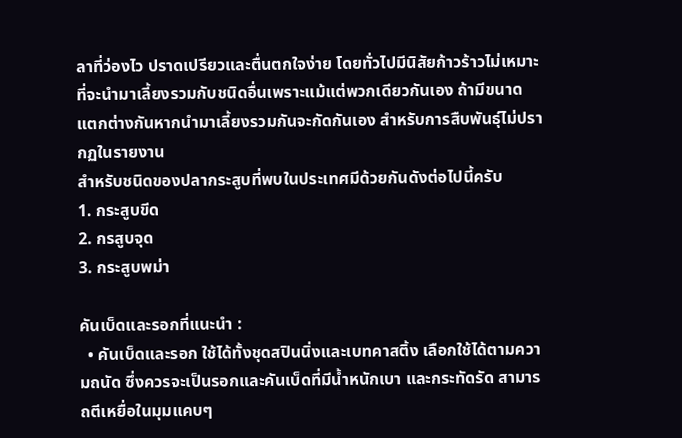ลาที่ว่องไว ปราดเปรียวและตื่นตกใจง่าย โดยทั่วไปมีนิสัยก้าวร้าวไม่เหมาะที่จะนำมาเลี้ยงรวมกับชนิดอื่นเพราะแม้แต่พวกเดียวกันเอง ถ้ามีขนาดแตกต่างกันหากนำมาเลี้ยงรวมกันจะกัดกันเอง สำหรับการสืบพันธุ์ไม่ปรากฏในรายงาน
สำหรับชนิดของปลากระสูบที่พบในประเทศมีด้วยกันดังต่อไปนี้ครับ
1. กระสูบขีด
2. กรสูบจุด
3. กระสูบพม่า

คันเบ็ดและรอกที่แนะนำ :
  • คันเบ็ดและรอก ใช้ได้ทั้งชุดสปินนิ่งและเบทคาสติ้ง เลือกใช้ได้ตามความถนัด ซึ่งควรจะเป็นรอกและคันเบ็ดที่มีน้ำหนักเบา และกระทัดรัด สามารถตีเหยื่อในมุมแคบๆ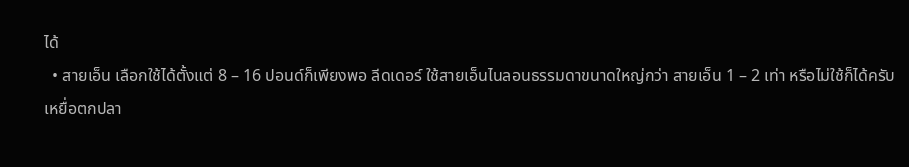ได้
  • สายเอ็น เลือกใช้ได้ตั้งแต่ 8 – 16 ปอนด์ก็เพียงพอ ลีดเดอร์ ใช้สายเอ็นไนลอนธรรมดาขนาดใหญ่กว่า สายเอ็น 1 – 2 เท่า หรือไม่ใช้ก็ได้ครับ
เหยื่อตกปลา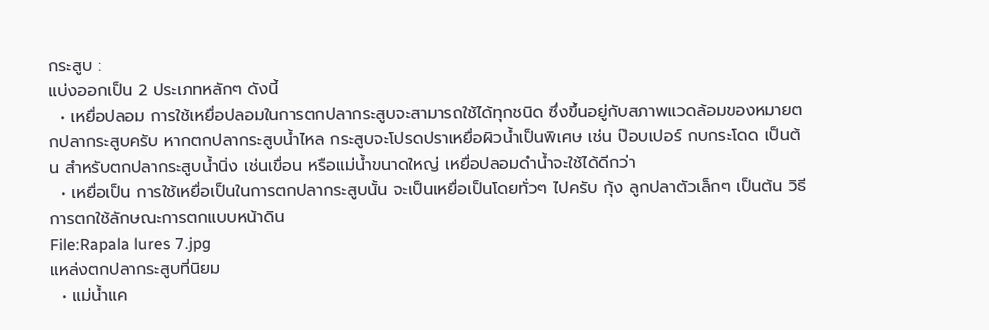กระสูบ :
แบ่งออกเป็น 2 ประเภทหลักๆ ดังนี้
  • เหยื่อปลอม การใช้เหยื่อปลอมในการตกปลากระสูบจะสามารถใช้ได้ทุกชนิด ซึ่งขึ้นอยู่กับสภาพแวดล้อมของหมายตกปลากระสูบครับ หากตกปลากระสูบน้ำไหล กระสูบจะโปรดปราเหยื่อผิวน้ำเป็นพิเศษ เช่น ป๊อบเปอร์ กบกระโดด เป็นต้น สำหรับตกปลากระสูบน้ำนิ่ง เช่นเขื่อน หรือแม่น้ำขนาดใหญ่ เหยื่อปลอมดำน้ำจะใช้ได้ดีกว่า
  • เหยื่อเป็น การใช้เหยื่อเป็นในการตกปลากระสูบนั้น จะเป็นเหยื่อเป็นโดยทั่วๆ ไปครับ กุ้ง ลูกปลาตัวเล็กๆ เป็นต้น วิธีการตกใช้ลักษณะการตกแบบหน้าดิน
File:Rapala lures 7.jpg
แหล่งตกปลากระสูบที่นิยม
  • แม่น้ำแค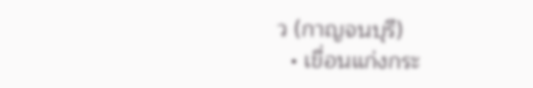ว (กาญจนบุรี)
  • เขื่อนแก่งกระ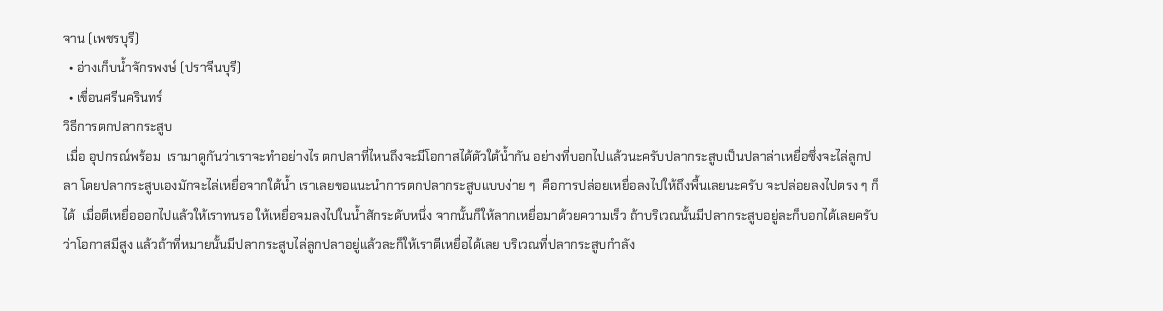จาน (เพชรบุรี)
  • อ่างเก็บน้ำจักรพงษ์ (ปราจีนบุรี)
  • เขื่อนศรีนครินทร์
วิธีการตกปลากระสูบ
 เมื่อ อุปกรณ์พร้อม  เรามาดูกันว่าเราจะทำอย่างไร ตกปลาที่ไหนถึงจะมีโอกาสได้ตัวใต้น้ำกัน อย่างที่บอกไปแล้วนะครับปลากระสูบเป็นปลาล่าเหยื่อซึ่งจะไล่ลูกปลา โดยปลากระสูบเองมักจะไล่เหยื่อจากใต้น้ำ เราเลยขอแนะนำการตกปลากระสูบแบบง่าย ๆ  คือการปล่อยเหยื่อลงไปให้ถึงพื้นเลยนะครับ จะปล่อยลงไปตรง ๆ ก็ได้  เมื่อตีเหยื่อออกไปแล้วให้เราทนรอ ให้เหยื่อจมลงไปในน้ำสักระดับหนึ่ง จากนั้นก็ให้ลากเหยื่อมาด้วยความเร็ว ถ้าบริเวณนั้นมีปลากระสูบอยู่ละก็บอกได้เลยครับว่าโอกาสมีสูง แล้วถ้าที่หมายนั้นมีปลากระสูบไล่ลูกปลาอยู่แล้วละก็ให้เราตีเหยื่อได้เลย บริเวณที่ปลากระสูบกำลัง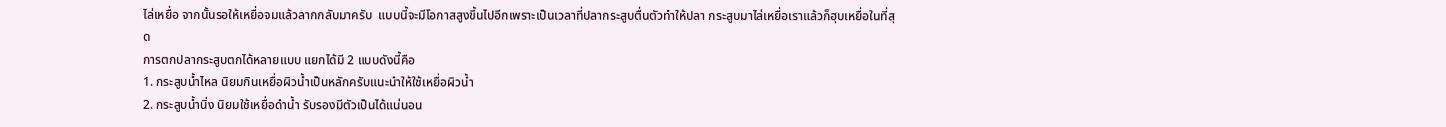ไล่เหยื่อ จากนั้นรอให้เหยื่อจมแล้วลากกลับมาครับ  แบบนี้จะมีโอกาสสูงขึ้นไปอีกเพราะเป็นเวลาที่ปลากระสูบตื่นตัวทำให้ปลา กระสูบมาไล่เหยื่อเราแล้วก็ฮุบเหยื่อในที่สุด
การตกปลากระสูบตกได้หลายแบบ แยกได้มี 2 แบบดังนี้คือ
1. กระสูบน้ำไหล นิยมกินเหยื่อผิวน้ำเป็นหลักครับแนะนำให้ใช้เหยื่อผิวน้ำ
2. กระสูบน้ำนิ่ง นิยมใช้เหยื่อดำน้ำ รับรองมีตัวเป็นได้แน่นอน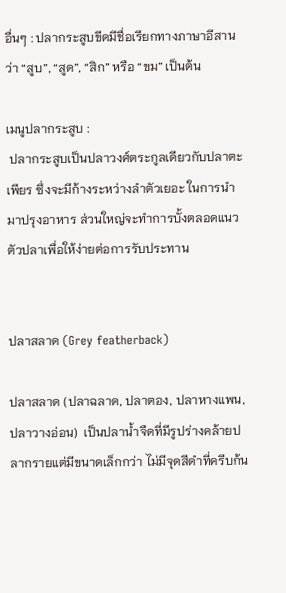อื่นๆ : ปลากระสูบขีดมีชื่อเรียกทางภาษาอีสานว่า “สูบ”, “สูด”, “สิก” หรือ “ขม” เป็นต้น

เมนูปลากระสูบ :
 ปลากระสูบเป็นปลาวงศ์ตระกูลเดียวกับปลาตะเพียร ซึ่งจะมีก้างระหว่างลำตัวเยอะ ในการนำมาปรุงอาหาร ส่วนใหญ่จะทำการบั้งตลอดแนวตัวปลาเพื่อให้ง่ายต่อการรับประทาน


ปลาสลาด (Grey featherback)

ปลาสลาด (ปลาฉลาด, ปลาตอง, ปลาหางแพน, ปลาวางอ่อน)  เป็นปลาน้ำจืดที่มีรูปร่างคล้ายปลากรายแต่มีขนาดเล็กกว่า ไม่มีจุดสีดำที่ครีบก้น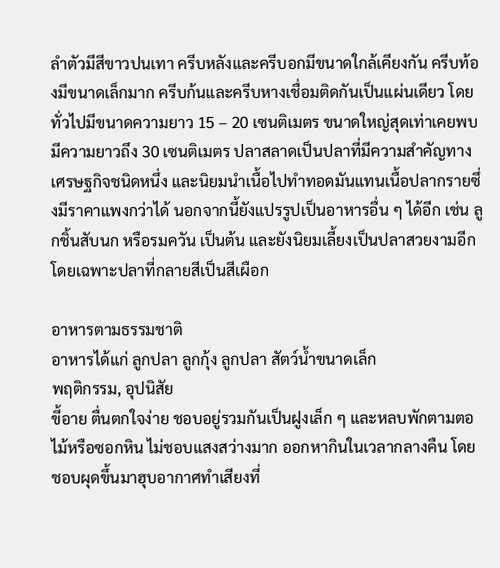ลำตัวมีสีขาวปนเทา ครีบหลังและครีบอกมีขนาดใกล้เคียงกัน ครีบท้องมีขนาดเล็กมาก ครีบก้นและครีบหางเชื่อมติดกันเป็นแผ่นเดียว โดยทั่วไปมีขนาดความยาว 15 – 20 เซนติเมตร ขนาดใหญ่สุดเท่าเคยพบมีความยาวถึง 30 เซนติเมตร ปลาสลาดเป็นปลาที่มีความสำคัญทางเศรษฐกิจชนิดหนึ่ง และนิยมนำเนื้อไปทำทอดมันแทนเนื้อปลากรายซึ่งมีราคาแพงกว่าได้ นอกจากนี้ยังแปรรูปเป็นอาหารอื่น ๆ ได้อีก เช่น ลูกชิ้นสับนก หรือรมควัน เป็นต้น และยังนิยมเลี้ยงเป็นปลาสวยงามอีก โดยเฉพาะปลาที่กลายสีเป็นสีเผือก

อาหารตามธรรมชาติ
อาหารได้แก่ ลูกปลา ลูกกุ้ง ลูกปลา สัตว์น้ำขนาดเล็ก
พฤติกรรม, อุปนิสัย
ขี้อาย ตื่นตกใจง่าย ชอบอยู่รวมกันเป็นฝูงเล็ก ๆ และหลบพักตามตอไม้หรือซอกหิน ไม่ชอบแสงสว่างมาก ออกหากินในเวลากลางคืน โดยชอบผุดขึ้นมาฮุบอากาศทำเสียงที่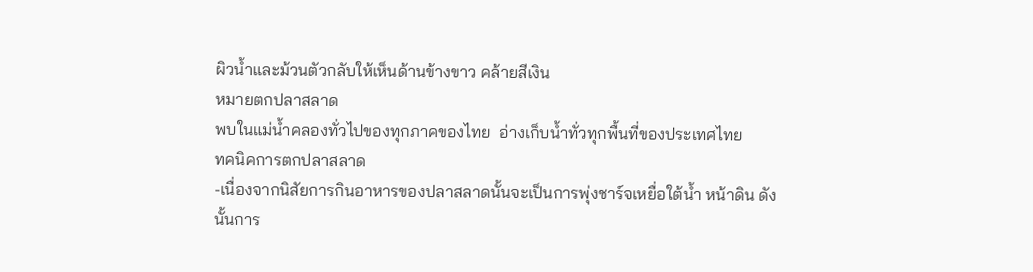ผิวน้ำและม้วนตัวกลับให้เห็นด้านข้างขาว คล้ายสีเงิน
หมายตกปลาสลาด
พบในแม่น้ำคลองทั่วไปของทุกภาคของไทย  อ่างเก็บน้ำทั่วทุกพื้นที่ของประเทศไทย
ทคนิคการตกปลาสลาด
-เนื่องจากนิสัยการกินอาหารของปลาสลาดนั้นจะเป็นการพุ่งชาร์จเหยื่อใต้น้ำ หน้าดิน ดังนั้นการ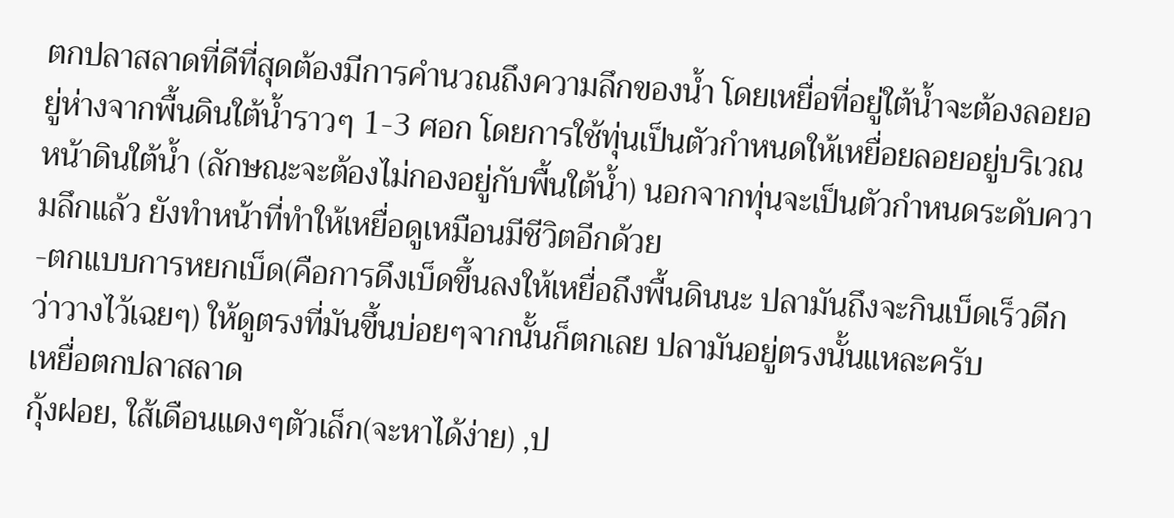ตกปลาสลาดที่ดีที่สุดต้องมีการคำนวณถึงความลึกของน้ำ โดยเหยื่อที่อยู่ใต้น้ำจะต้องลอยอยู่ห่างจากพื้นดินใต้น้ำราวๆ 1-3 ศอก โดยการใช้ทุ่นเป็นตัวกำหนดให้เหยื่อยลอยอยู่บริเวณหน้าดินใต้น้ำ (ลักษณะจะต้องไม่กองอยู่กับพื้นใต้น้ำ) นอกจากทุ่นจะเป็นตัวกำหนดระดับความลึกแล้ว ยังทำหน้าที่ทำให้เหยื่อดูเหมือนมีชีวิตอีกด้วย
-ตกแบบการหยกเบ็ด(คือการดึงเบ็ดขึ้นลงให้เหยื่อถึงพื้นดินนะ ปลามันถึงจะกินเบ็ดเร็วดีกว่าวางไว้เฉยๆ) ให้ดูตรงที่มันขึ้นบ่อยๆจากนั้นก็ตกเลย ปลามันอยู่ตรงนั้นแหละครับ
เหยื่อตกปลาสลาด
กุ้งฝอย, ใส้เดือนแดงๆตัวเล็ก(จะหาได้ง่าย) ,ป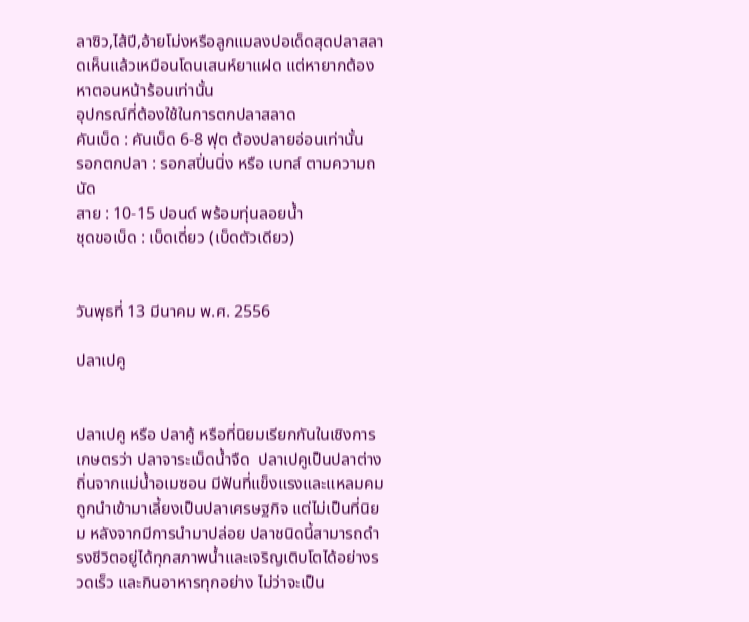ลาซิว,ไส้ปี,อ้ายโม่งหรือลูกแมลงปอเด็ดสุดปลาสลาดเห็นแล้วเหมือนโดนเสนห์ยาแฝด แต่หายากต้องหาตอนหน้าร้อนเท่านั้น
อุปกรณ์ที่ต้องใช้ในการตกปลาสลาด
คันเบ็ด : คันเบ็ด 6-8 ฟุต ต้องปลายอ่อนเท่านั้น
รอกตกปลา : รอกสปิ่นนิ่ง หรือ เบทส์ ตามความถนัด
สาย : 10-15 ปอนด์ พร้อมทุ่นลอยน้ำ
ชุดขอเบ็ด : เบ็ดเดี่ยว (เบ็ดตัวเดียว)


วันพุธที่ 13 มีนาคม พ.ศ. 2556

ปลาเปคู


ปลาเปคู หรือ ปลาคู้ หรือที่นิยมเรียกกันในเชิงการเกษตรว่า ปลาจาระเม็ดน้ำจืด  ปลาเปคูเป็นปลาต่างถิ่นจากแม่น้ำอเมซอน มีฟันที่แข็งแรงและแหลมคม ถูกนำเข้ามาเลี้ยงเป็นปลาเศรษฐกิจ แต่ไม่เป็นที่นิยม หลังจากมีการนำมาปล่อย ปลาชนิดนี้สามารถดำรงชีวิตอยู่ได้ทุกสภาพน้ำและเจริญเติบโตได้อย่างรวดเร็ว และกินอาหารทุกอย่าง ไม่ว่าจะเป็น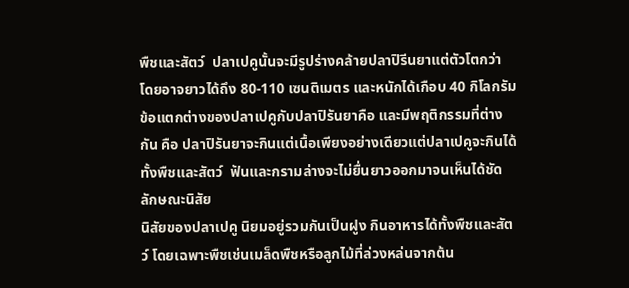พืชและสัตว์  ปลาเปคูนั้นจะมีรูปร่างคล้ายปลาปิรีนยาแต่ตัวโตกว่า โดยอาจยาวได้ถึง 80-110 เซนติเมตร และหนักได้เกือบ 40 กิโลกรัม ข้อแตกต่างของปลาเปคูกับปลาปิรันยาคือ และมีพฤติกรรมที่ต่างกัน คือ ปลาปิรันยาจะกินแต่เนื้อเพียงอย่างเดียวแต่ปลาเปคูจะกินได้ทั้งพืชและสัตว์  ฟันและกรามล่างจะไม่ยื่นยาวออกมาจนเห็นได้ชัด
ลักษณะนิสัย
นิสัยของปลาเปคู นิยมอยู่รวมกันเป็นฝูง กินอาหารได้ทั้งพืชและสัตว์ โดยเฉพาะพืชเช่นเมล็ดพืชหรือลูกไม้ที่ล่วงหล่นจากต้น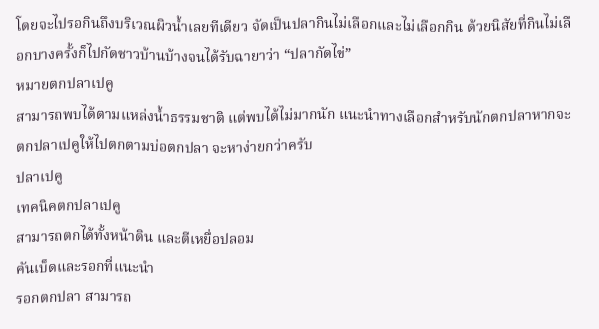โดยจะไปรอกินถึงบริเวณผิวน้ำเลยทีเดียว จัดเป็นปลากินไม่เลือกและไม่เลือกกิน ด้วยนิสัยที่กินไม่เลือกบางครั้งก็ไปกัดชาวบ้านบ้างจนได้รับฉายาว่า “ปลากัดไข่”
หมายตกปลาเปคู
สามารถพบได้ตามแหล่งน้ำธรรมชาติ แต่พบได้ไม่มากนัก แนะนำทางเลือกสำหรับนักตกปลาหากจะตกปลาเปคูให้ไปตกตามบ่อตกปลา จะหาง่ายกว่าครับ
ปลาเปคู
เทคนิคตกปลาเปคู
สามารถตกได้ทั้งหน้าดิน และตีเหยื่อปลอม
คันเบ็ดและรอกที่แนะนำ
รอกตกปลา สามารถ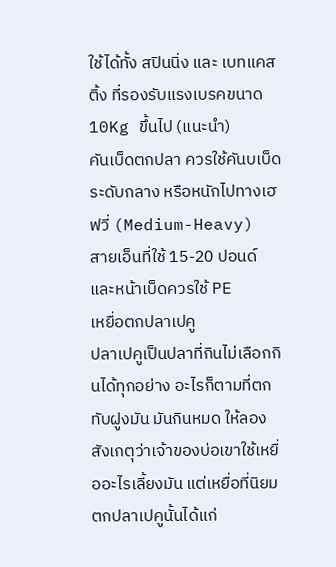ใช้ได้ทั้ง สปินนิ่ง และ เบทแคสติ้ง ที่รองรับแรงเบรคขนาด 10Kg ขึ้นไป (แนะนำ)
คันเบ็ดตกปลา ควรใช้คันบเบ็ดระดับกลาง หรือหนักไปทางเฮฟวี่ (Medium-Heavy)
สายเอ็นที่ใช้ 15-20 ปอนด์ และหน้าเบ็ดควรใช้ PE
เหยื่อตกปลาเปคู
ปลาเปคูเป็นปลาที่กินไม่เลือกกินได้ทุกอย่าง อะไรก็ตามที่ตกทับฝูงมัน มันกินหมด ให้ลองสังเกตุว่าเจ้าของบ่อเขาใช้เหยื่ออะไรเลี้ยงมัน แต่เหยื่อที่นิยมตกปลาเปคูนั้นได้แก่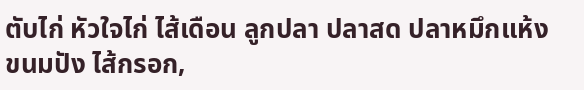ตับไก่ หัวใจไก่ ไส้เดือน ลูกปลา ปลาสด ปลาหมึกแห้ง ขนมปัง ไส้กรอก,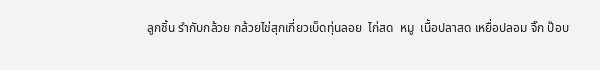ลูกชิ้น รำกับกล้วย กล้วยไข่สุกเกี่ยวเบ็ดทุ่นลอย  ไก่สด  หมู  เนื้อปลาสด เหยื่อปลอม จิ๊ก ป๊อบ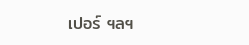เปอร์ ฯลฯ